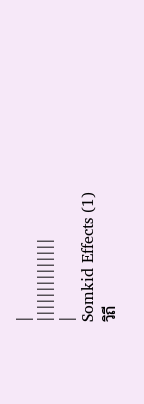|
||||||||||||||
|
Somkid Effects (1)
วิถี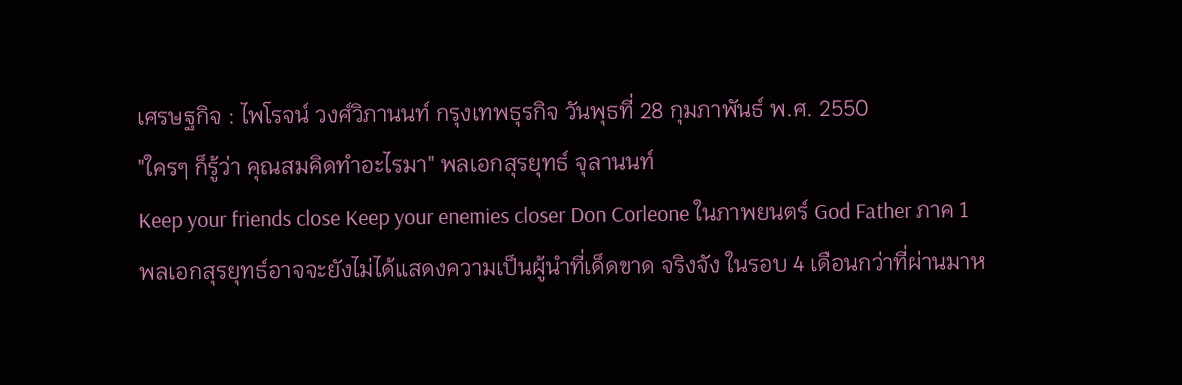เศรษฐกิจ : ไพโรจน์ วงศ์วิภานนท์ กรุงเทพธุรกิจ วันพุธที่ 28 กุมภาพันธ์ พ.ศ. 2550
"ใครๆ ก็รู้ว่า คุณสมคิดทำอะไรมา" พลเอกสุรยุทธ์ จุลานนท์
Keep your friends close Keep your enemies closer Don Corleone ในภาพยนตร์ God Father ภาค 1
พลเอกสุรยุทธ์อาจจะยังไม่ได้แสดงความเป็นผู้นำที่เด็ดขาด จริงจัง ในรอบ 4 เดือนกว่าที่ผ่านมาห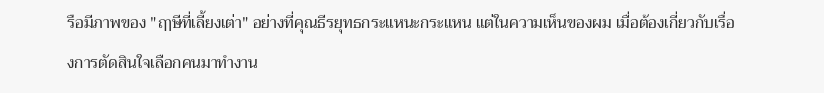รือมีภาพของ "ฤๅษีที่เลี้ยงเต่า" อย่างที่คุณธีรยุทธกระแหนะกระแหน แต่ในความเห็นของผม เมื่อต้องเกี่ยวกับเรื่องการตัดสินใจเลือกคนมาทำงาน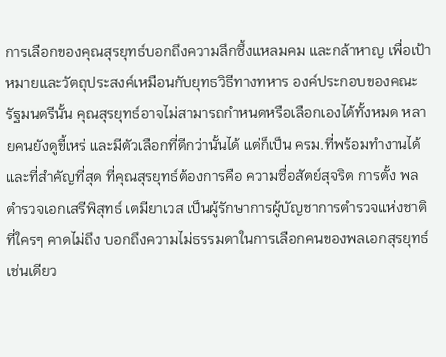การเลือกของคุณสุรยุทธ์บอกถึงความลึกซึ้งแหลมคม และกล้าหาญ เพื่อเป้าหมายและวัตถุประสงค์เหมือนกับยุทธวิธีทางทหาร องค์ประกอบของคณะรัฐมนตรีนั้น คุณสุรยุทธ์อาจไม่สามารถกำหนดหรือเลือกเองได้ทั้งหมด หลายคนยังดูขี้เหร่ และมีตัวเลือกที่ดีกว่านั้นได้ แต่ก็เป็น ครม.ที่พร้อมทำงานได้ และที่สำคัญที่สุด ที่คุณสุรยุทธ์ต้องการคือ ความซื่อสัตย์สุจริต การตั้ง พลตำรวจเอกเสรีพิสุทธ์ เตมียาเวส เป็นผู้รักษาการผู้บัญชาการตำรวจแห่งชาติ ที่ใครๆ คาดไม่ถึง บอกถึงความไม่ธรรมดาในการเลือกคนของพลเอกสุรยุทธ์ เช่นเดียว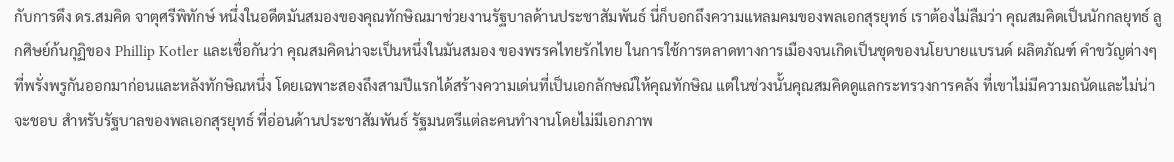กับการดึง ดร.สมคิด จาตุศรีพิทักษ์ หนึ่งในอดีตมันสมองของคุณทักษิณมาช่วยงานรัฐบาลด้านประชาสัมพันธ์ นี่ก็บอกถึงความแหลมคมของพลเอกสุรยุทธ์ เราต้องไม่ลืมว่า คุณสมคิดเป็นนักกลยุทธ์ ลูกศิษย์ก้นกุฏิของ Phillip Kotler และเชื่อกันว่า คุณสมคิดน่าจะเป็นหนึ่งในมันสมอง ของพรรคไทยรักไทย ในการใช้การตลาดทางการเมืองจนเกิดเป็นชุดของนโยบายแบรนด์ ผลิตภัณฑ์ คำขวัญต่างๆ ที่พรั่งพรูกันออกมาก่อนและหลังทักษิณหนึ่ง โดยเฉพาะสองถึงสามปีแรกได้สร้างความเด่นที่เป็นเอกลักษณ์ให้คุณทักษิณ แต่ในช่วงนั้นคุณสมคิดดูแลกระทรวงการคลัง ที่เขาไม่มีความถนัดและไม่น่าจะชอบ สำหรับรัฐบาลของพลเอกสุรยุทธ์ ที่อ่อนด้านประชาสัมพันธ์ รัฐมนตรีแต่ละคนทำงานโดยไม่มีเอกภาพ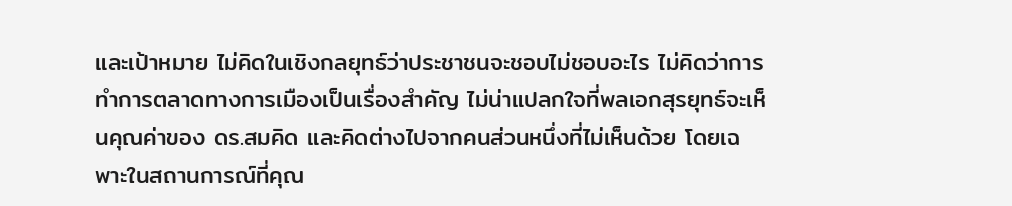และเป้าหมาย ไม่คิดในเชิงกลยุทธ์ว่าประชาชนจะชอบไม่ชอบอะไร ไม่คิดว่าการทำการตลาดทางการเมืองเป็นเรื่องสำคัญ ไม่น่าแปลกใจที่พลเอกสุรยุทธ์จะเห็นคุณค่าของ ดร.สมคิด และคิดต่างไปจากคนส่วนหนึ่งที่ไม่เห็นด้วย โดยเฉพาะในสถานการณ์ที่คุณ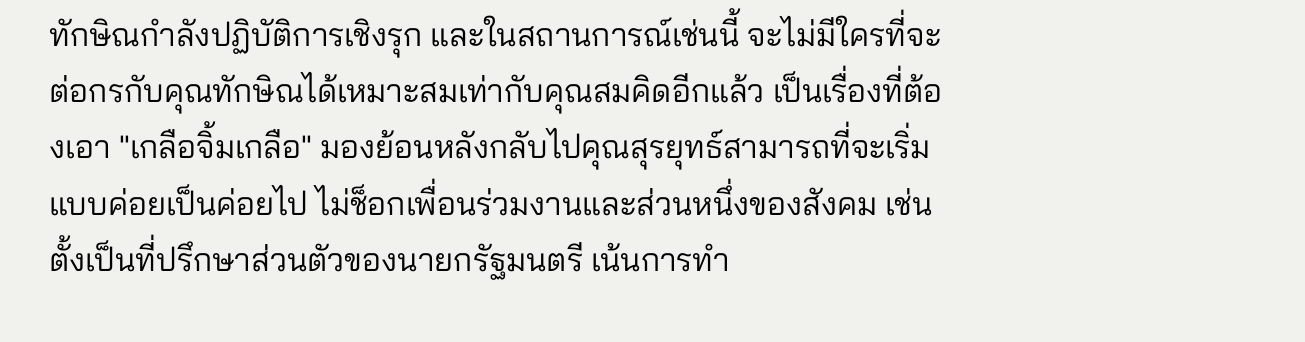ทักษิณกำลังปฏิบัติการเชิงรุก และในสถานการณ์เช่นนี้ จะไม่มีใครที่จะต่อกรกับคุณทักษิณได้เหมาะสมเท่ากับคุณสมคิดอีกแล้ว เป็นเรื่องที่ต้องเอา "เกลือจิ้มเกลือ" มองย้อนหลังกลับไปคุณสุรยุทธ์สามารถที่จะเริ่มแบบค่อยเป็นค่อยไป ไม่ช็อกเพื่อนร่วมงานและส่วนหนึ่งของสังคม เช่น ตั้งเป็นที่ปรึกษาส่วนตัวของนายกรัฐมนตรี เน้นการทำ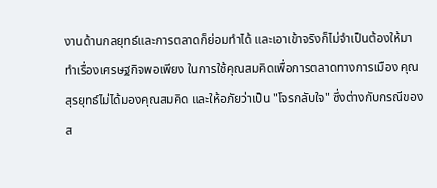งานด้านกลยุทธ์และการตลาดก็ย่อมทำได้ และเอาเข้าจริงก็ไม่จำเป็นต้องให้มาทำเรื่องเศรษฐกิจพอเพียง ในการใช้คุณสมคิดเพื่อการตลาดทางการเมือง คุณสุรยุทธ์ไม่ได้มองคุณสมคิด และให้อภัยว่าเป็น "โจรกลับใจ" ซึ่งต่างกับกรณีของส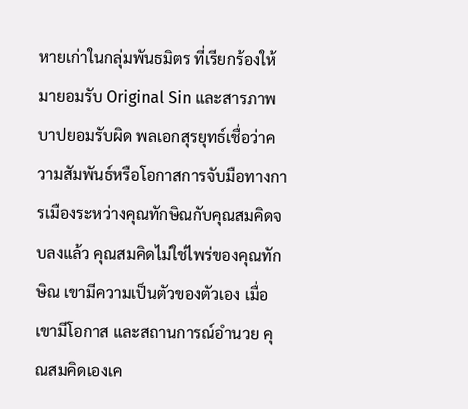หายเก่าในกลุ่มพันธมิตร ที่เรียกร้องให้มายอมรับ Original Sin และสารภาพบาปยอมรับผิด พลเอกสุรยุทธ์เชื่อว่าความสัมพันธ์หรือโอกาสการจับมือทางการเมืองระหว่างคุณทักษิณกับคุณสมคิดจบลงแล้ว คุณสมคิดไม่ใช่ไพร่ของคุณทักษิณ เขามีความเป็นตัวของตัวเอง เมื่อเขามีโอกาส และสถานการณ์อำนวย คุณสมคิดเองเค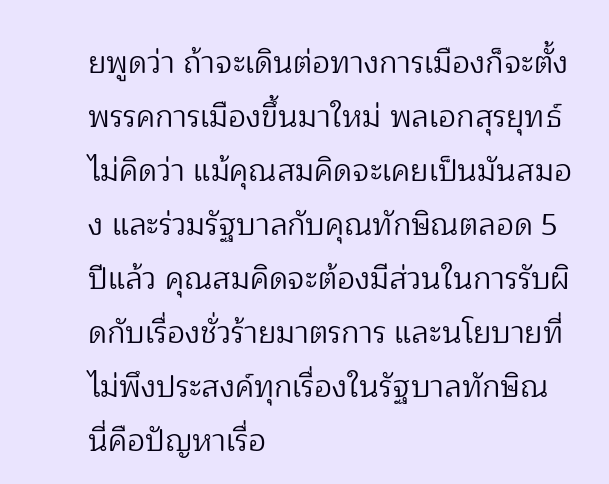ยพูดว่า ถ้าจะเดินต่อทางการเมืองก็จะตั้งพรรคการเมืองขึ้นมาใหม่ พลเอกสุรยุทธ์ไม่คิดว่า แม้คุณสมคิดจะเคยเป็นมันสมอง และร่วมรัฐบาลกับคุณทักษิณตลอด 5 ปีแล้ว คุณสมคิดจะต้องมีส่วนในการรับผิดกับเรื่องชั่วร้ายมาตรการ และนโยบายที่ไม่พึงประสงค์ทุกเรื่องในรัฐบาลทักษิณ นี่คือปัญหาเรื่อ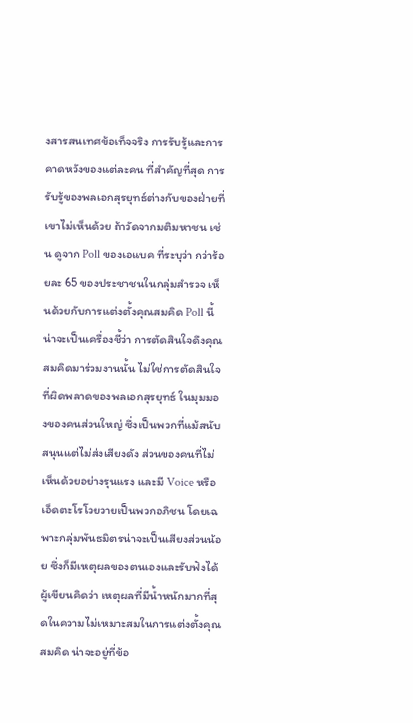งสารสนเทศข้อเท็จจริง การรับรู้และการคาดหวังของแต่ละคน ที่สำคัญที่สุด การรับรู้ของพลเอกสุรยุทธ์ต่างกับของฝ่ายที่เขาไม่เห็นด้วย ถ้าวัดจากมติมหาชน เช่น ดูจาก Poll ของเอแบค ที่ระบุว่า กว่าร้อยละ 65 ของประชาชนในกลุ่มสำรวจ เห็นด้วยกับการแต่งตั้งคุณสมคิด Poll นี้น่าจะเป็นเครื่องชี้ว่า การตัดสินใจดึงคุณสมคิดมาร่วมงานนั้น ไม่ใช่การตัดสินใจที่ผิดพลาดของพลเอกสุรยุทธ์ ในมุมมองของคนส่วนใหญ่ ซึ่งเป็นพวกที่แม้สนับสนุนแต่ไม่ส่งเสียงดัง ส่วนของคนที่ไม่เห็นด้วยอย่างรุนแรง และมี Voice หรือเอ็ดตะโรโวยวายเป็นพวกอภิชน โดยเฉพาะกลุ่มพันธมิตรน่าจะเป็นเสียงส่วนน้อย ซึ่งก็มีเหตุผลของตนเองและรับฟังได้ ผู้เขียนคิดว่า เหตุผลที่มีน้ำหนักมากที่สุดในความไม่เหมาะสมในการแต่งตั้งคุณสมคิด น่าจะอยู่ที่ข้อ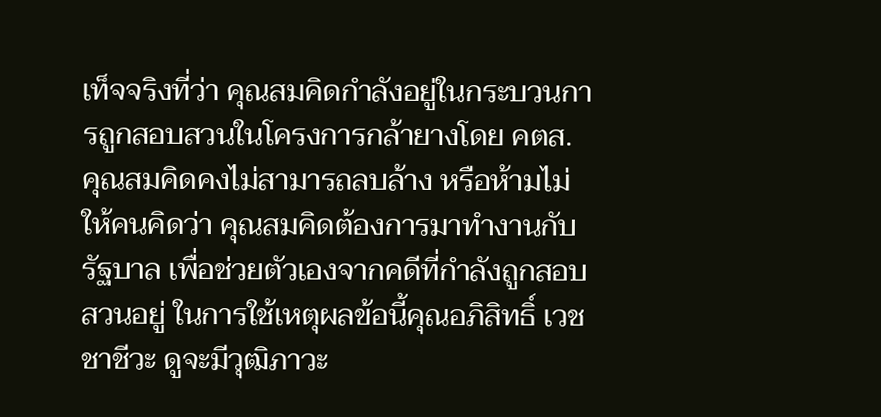เท็จจริงที่ว่า คุณสมคิดกำลังอยู่ในกระบวนการถูกสอบสวนในโครงการกล้ายางโดย คตส. คุณสมคิดคงไม่สามารถลบล้าง หรือห้ามไม่ให้คนคิดว่า คุณสมคิดต้องการมาทำงานกับรัฐบาล เพื่อช่วยตัวเองจากคดีที่กำลังถูกสอบสวนอยู่ ในการใช้เหตุผลข้อนี้คุณอภิสิทธิ์ เวชชาชีวะ ดูจะมีวุฒิภาวะ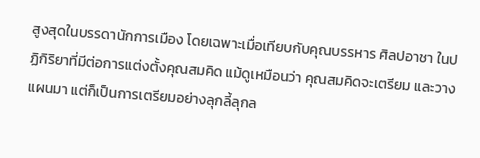สูงสุดในบรรดานักการเมือง โดยเฉพาะเมื่อเทียบกับคุณบรรหาร ศิลปอาชา ในปฏิกิริยาที่มีต่อการแต่งตั้งคุณสมคิด แม้ดูเหมือนว่า คุณสมคิดจะเตรียม และวางแผนมา แต่ก็เป็นการเตรียมอย่างลุกลี้ลุกล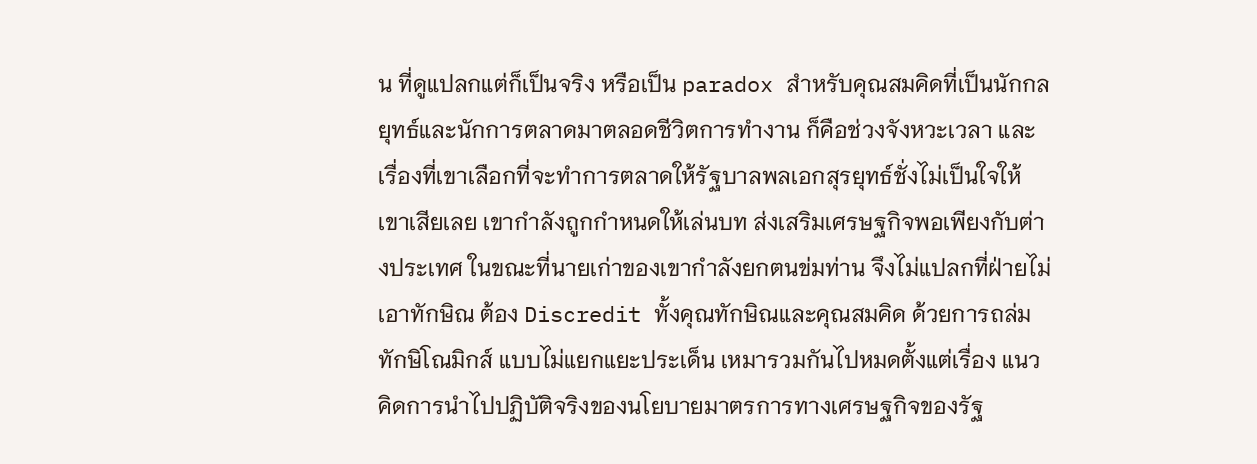น ที่ดูแปลกแต่ก็เป็นจริง หรือเป็น paradox สำหรับคุณสมคิดที่เป็นนักกลยุทธ์และนักการตลาดมาตลอดชีวิตการทำงาน ก็คือช่วงจังหวะเวลา และเรื่องที่เขาเลือกที่จะทำการตลาดให้รัฐบาลพลเอกสุรยุทธ์ชั่งไม่เป็นใจให้เขาเสียเลย เขากำลังถูกกำหนดให้เล่นบท ส่งเสริมเศรษฐกิจพอเพียงกับต่างประเทศ ในขณะที่นายเก่าของเขากำลังยกตนข่มท่าน จึงไม่แปลกที่ฝ่ายไม่เอาทักษิณ ต้อง Discredit ทั้งคุณทักษิณและคุณสมคิด ด้วยการถล่มทักษิโณมิกส์ แบบไม่แยกแยะประเด็น เหมารวมกันไปหมดตั้งแต่เรื่อง แนวคิดการนำไปปฏิบัติจริงของนโยบายมาตรการทางเศรษฐกิจของรัฐ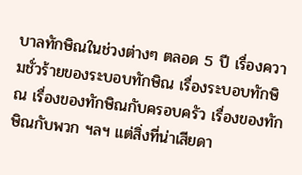บาลทักษิณในช่วงต่างๆ ตลอด 5 ปี เรื่องความชั่วร้ายของระบอบทักษิณ เรื่องระบอบทักษิณ เรื่องของทักษิณกับครอบครัว เรื่องของทักษิณกับพวก ฯลฯ แต่สิ่งที่น่าเสียดา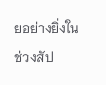ยอย่างยิ่งในช่วงสัป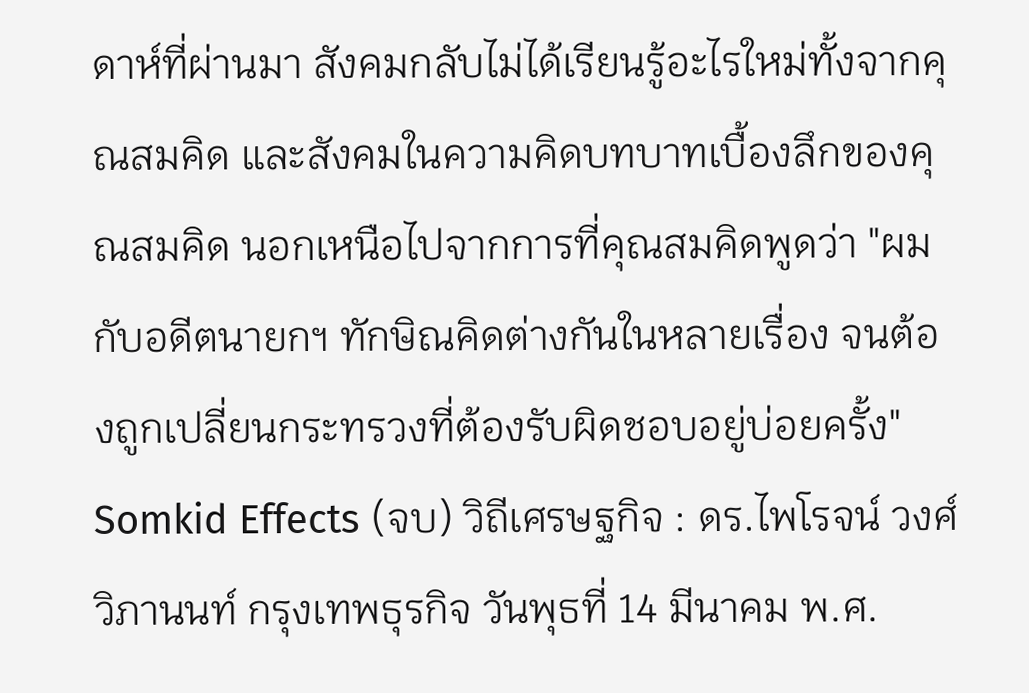ดาห์ที่ผ่านมา สังคมกลับไม่ได้เรียนรู้อะไรใหม่ทั้งจากคุณสมคิด และสังคมในความคิดบทบาทเบื้องลึกของคุณสมคิด นอกเหนือไปจากการที่คุณสมคิดพูดว่า "ผมกับอดีตนายกฯ ทักษิณคิดต่างกันในหลายเรื่อง จนต้องถูกเปลี่ยนกระทรวงที่ต้องรับผิดชอบอยู่บ่อยครั้ง" Somkid Effects (จบ) วิถีเศรษฐกิจ : ดร.ไพโรจน์ วงศ์วิภานนท์ กรุงเทพธุรกิจ วันพุธที่ 14 มีนาคม พ.ศ.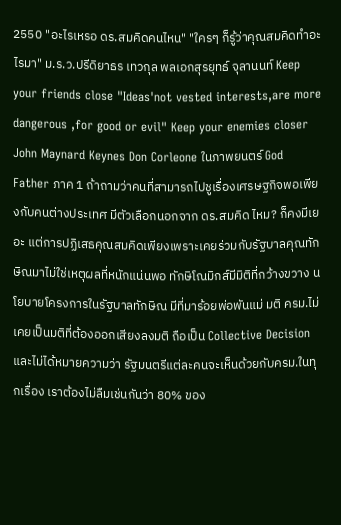2550 "อะไรเหรอ ดร.สมคิดคนไหน" "ใครๆ ก็รู้ว่าคุณสมคิดทำอะไรมา" ม.ร.ว.ปรีดิยาธร เทวกุล พลเอกสุรยุทธ์ จุลานนท์ Keep your friends close "Ideas'not vested interests,are more dangerous ,for good or evil" Keep your enemies closer John Maynard Keynes Don Corleone ในภาพยนตร์ God Father ภาค 1 ถ้าถามว่าคนที่สามารถไปชูเรื่องเศรษฐกิจพอเพียงกับคนต่างประเทศ มีตัวเลือกนอกจาก ดร.สมคิด ไหม? ก็คงมีเยอะ แต่การปฏิเสธคุณสมคิดเพียงเพราะเคยร่วมกับรัฐบาลคุณทักษิณมาไม่ใช่เหตุผลที่หนักแน่นพอ ทักษิโณมิกส์มีมิติที่กว้างขวาง นโยบายโครงการในรัฐบาลทักษิณ มีที่มาร้อยพ่อพันแม่ มติ ครม.ไม่เคยเป็นมติที่ต้องออกเสียงลงมติ ถือเป็น Collective Decision และไม่ได้หมายความว่า รัฐมนตรีแต่ละคนจะเห็นด้วยกับครม.ในทุกเรื่อง เราต้องไม่ลืมเช่นกันว่า 80% ของ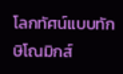โลกทัศน์แบบทักษิโณมิกส์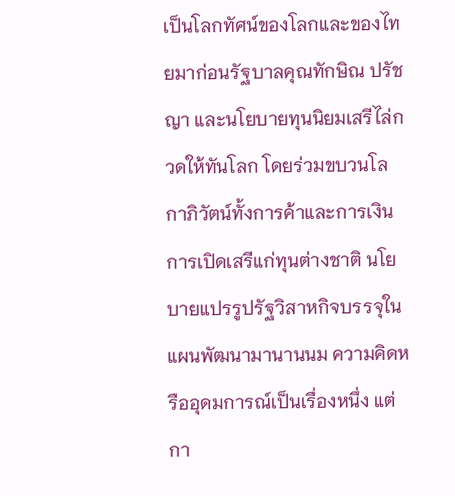เป็นโลกทัศน์ของโลกและของไทยมาก่อนรัฐบาลคุณทักษิณ ปรัชญา และนโยบายทุนนิยมเสรีไล่กวดให้ทันโลก โดยร่วมขบวนโลกาภิวัตน์ทั้งการค้าและการเงิน การเปิดเสรีแก่ทุนต่างชาติ นโยบายแปรรูปรัฐวิสาหกิจบรรจุในแผนพัฒนามานานนม ความคิดหรืออุดมการณ์เป็นเรื่องหนึ่ง แต่กา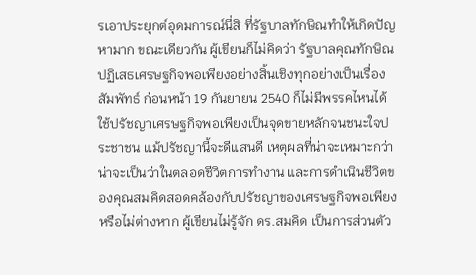รเอาประยุกต์อุดมการณ์นี่สิ ที่รัฐบาลทักษิณทำให้เกิดปัญหามาก ขณะเดียวกัน ผู้เขียนก็ไม่คิดว่า รัฐบาลคุณทักษิณปฏิเสธเศรษฐกิจพอเพียงอย่างสิ้นเชิงทุกอย่างเป็นเรื่องสัมพัทธ์ ก่อนหน้า 19 กันยายน 2540 ก็ไม่มีพรรคไหนได้ใช้ปรัชญาเศรษฐกิจพอเพียงเป็นจุดขายหลักจนชนะใจประชาชน แม้ปรัชญานี้จะดีแสนดี เหตุผลที่น่าจะเหมาะกว่าน่าจะเป็นว่าในตลอดชีวิตการทำงาน และการดำเนินชีวิตของคุณสมคิดสอดคล้องกับปรัชญาของเศรษฐกิจพอเพียงหรือไม่ต่างหาก ผู้เขียนไม่รู้จัก ดร.สมคิด เป็นการส่วนตัว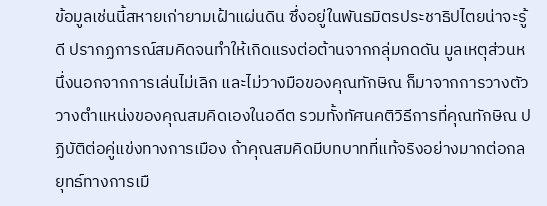ข้อมูลเช่นนี้สหายเก่ายามเฝ้าแผ่นดิน ซึ่งอยู่ในพันธมิตรประชาธิปไตยน่าจะรู้ดี ปรากฏการณ์สมคิดจนทำให้เกิดแรงต่อต้านจากกลุ่มกดดัน มูลเหตุส่วนหนึ่งนอกจากการเล่นไม่เลิก และไม่วางมือของคุณทักษิณ ก็มาจากการวางตัววางตำแหน่งของคุณสมคิดเองในอดีต รวมทั้งทัศนคติวิธีการที่คุณทักษิณ ปฏิบัติต่อคู่แข่งทางการเมือง ถ้าคุณสมคิดมีบทบาทที่แท้จริงอย่างมากต่อกลยุทธ์ทางการเมื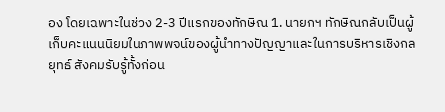อง โดยเฉพาะในช่วง 2-3 ปีแรกของทักษิณ 1. นายกฯ ทักษิณกลับเป็นผู้เก็บคะแนนนิยมในภาพพจน์ของผู้นำทางปัญญาและในการบริหารเชิงกลยุทธ์ สังคมรับรู้ทั้งก่อน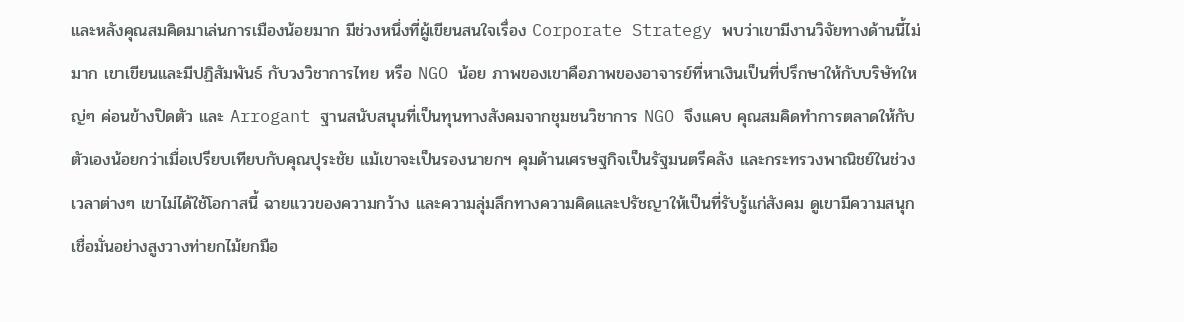และหลังคุณสมคิดมาเล่นการเมืองน้อยมาก มีช่วงหนึ่งที่ผู้เขียนสนใจเรื่อง Corporate Strategy พบว่าเขามีงานวิจัยทางด้านนี้ไม่มาก เขาเขียนและมีปฏิสัมพันธ์ กับวงวิชาการไทย หรือ NGO น้อย ภาพของเขาคือภาพของอาจารย์ที่หาเงินเป็นที่ปรึกษาให้กับบริษัทใหญ่ๆ ค่อนข้างปิดตัว และ Arrogant ฐานสนับสนุนที่เป็นทุนทางสังคมจากชุมชนวิชาการ NGO จึงแคบ คุณสมคิดทำการตลาดให้กับตัวเองน้อยกว่าเมื่อเปรียบเทียบกับคุณปุระชัย แม้เขาจะเป็นรองนายกฯ คุมด้านเศรษฐกิจเป็นรัฐมนตรีคลัง และกระทรวงพาณิชย์ในช่วงเวลาต่างๆ เขาไม่ได้ใช้โอกาสนี้ ฉายแววของความกว้าง และความลุ่มลึกทางความคิดและปรัชญาให้เป็นที่รับรู้แก่สังคม ดูเขามีความสนุกเชื่อมั่นอย่างสูงวางท่ายกไม้ยกมือ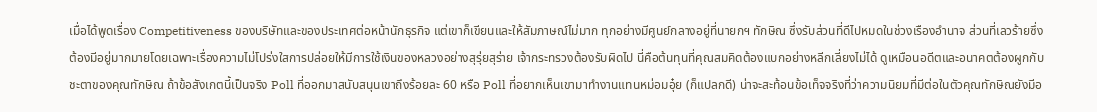เมื่อได้พูดเรื่อง Competitiveness ของบริษัทและของประเทศต่อหน้านักธุรกิจ แต่เขาก็เขียนและให้สัมภาษณ์ไม่มาก ทุกอย่างมีศูนย์กลางอยู่ที่นายกฯ ทักษิณ ซึ่งรับส่วนที่ดีไปหมดในช่วงเรืองอำนาจ ส่วนที่เลวร้ายซึ่งต้องมีอยู่มากมายโดยเฉพาะเรื่องความไม่โปร่งใสการปล่อยให้มีการใช้เงินของหลวงอย่างสุรุ่ยสุร่าย เจ้ากระทรวงต้องรับผิดไป นี่คือต้นทุนที่คุณสมคิดต้องแบกอย่างหลีกเลี่ยงไม่ได้ ดูเหมือนอดีตและอนาคตต้องผูกกับชะตาของคุณทักษิณ ถ้าข้อสังเกตนี้เป็นจริง Poll ที่ออกมาสนับสนุนเขาถึงร้อยละ 60 หรือ Poll ที่อยากเห็นเขามาทำงานแทนหม่อมอุ๋ย (ก็แปลกดี) น่าจะสะท้อนข้อเท็จจริงที่ว่าความนิยมที่มีต่อในตัวคุณทักษิณยังมีอ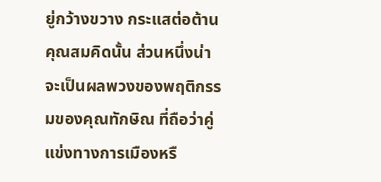ยู่กว้างขวาง กระแสต่อต้านคุณสมคิดนั้น ส่วนหนึ่งน่าจะเป็นผลพวงของพฤติกรรมของคุณทักษิณ ที่ถือว่าคู่แข่งทางการเมืองหรื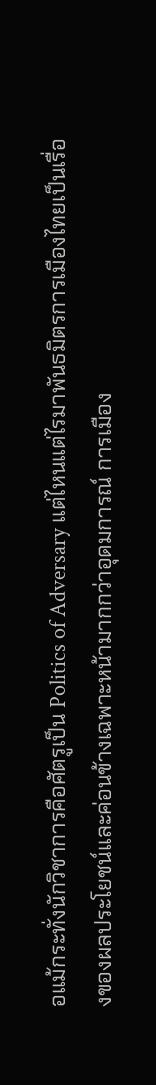อแม้กระทั่งนักวิชาการคือศัตรูเป็น Politics of Adversary แต่ไหนแต่ไรมาพันธมิตรการเมืองไทยเป็นเรื่องของผลประโยชน์และค่อนข้างเฉพาะหน้ามากกว่าอุดมการณ์ การเมือง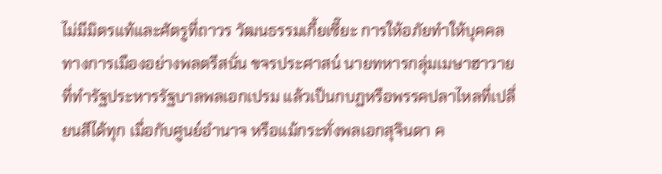ไม่มีมิตรแท้และศัตรูที่ถาวร วัฒนธรรมเกี้ยเซี๊ยะ การให้อภัยทำให้บุคคลทางการเมืองอย่างพลตรีสนั่น ขจรประศาสน์ นายทหารกลุ่มเมษาฮาวายที่ทำรัฐประหารรัฐบาลพลเอกเปรม แล้วเป็นกบฏหรือพรรคปลาไหลที่เปลี่ยนสีได้ทุก เมื่อกับศูนย์อำนาจ หรือแม้กระทั่งพลเอกสุจินดา ค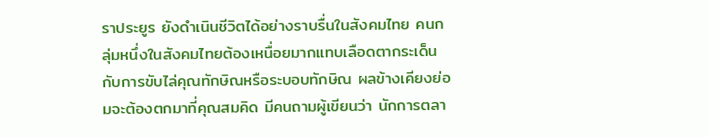ราประยูร ยังดำเนินชีวิตได้อย่างราบรื่นในสังคมไทย คนกลุ่มหนึ่งในสังคมไทยต้องเหนื่อยมากแทบเลือดตากระเด็นกับการขับไล่คุณทักษิณหรือระบอบทักษิณ ผลข้างเคียงย่อมจะต้องตกมาที่คุณสมคิด มีคนถามผู้เขียนว่า นักการตลา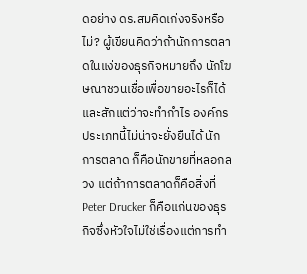ดอย่าง ดร.สมคิดเก่งจริงหรือไม่? ผู้เขียนคิดว่าถ้านักการตลาดในแง่ของธุรกิจหมายถึง นักโฆษณาชวนเชื่อเพื่อขายอะไรก็ได้ และสักแต่ว่าจะทำกำไร องค์กรประเภทนี้ไม่น่าจะยั่งยืนได้ นักการตลาด ก็คือนักขายที่หลอกลวง แต่ถ้าการตลาดก็คือสิ่งที่ Peter Drucker ก็คือแก่นของธุรกิจซึ่งหัวใจไม่ใช่เรื่องแต่การทำ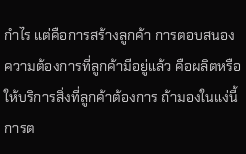กำไร แต่คือการสร้างลูกค้า การตอบสนองความต้องการที่ลูกค้ามีอยู่แล้ว คือผลิตหรือให้บริการสิ่งที่ลูกค้าต้องการ ถ้ามองในแง่นี้การต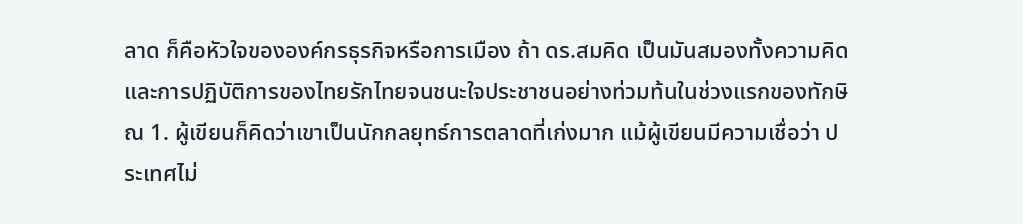ลาด ก็คือหัวใจขององค์กรธุรกิจหรือการเมือง ถ้า ดร.สมคิด เป็นมันสมองทั้งความคิดและการปฏิบัติการของไทยรักไทยจนชนะใจประชาชนอย่างท่วมท้นในช่วงแรกของทักษิณ 1. ผู้เขียนก็คิดว่าเขาเป็นนักกลยุทธ์การตลาดที่เก่งมาก แม้ผู้เขียนมีความเชื่อว่า ประเทศไม่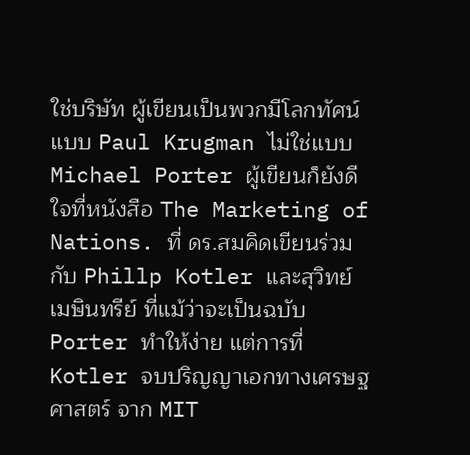ใช่บริษัท ผู้เขียนเป็นพวกมีโลกทัศน์ แบบ Paul Krugman ไม่ใช่แบบ Michael Porter ผู้เขียนก็ยังดีใจที่หนังสือ The Marketing of Nations. ที่ ดร.สมคิดเขียนร่วมกับ Phillp Kotler และสุวิทย์ เมษินทรีย์ ที่แม้ว่าจะเป็นฉบับ Porter ทำให้ง่าย แต่การที่ Kotler จบปริญญาเอกทางเศรษฐศาสตร์ จาก MIT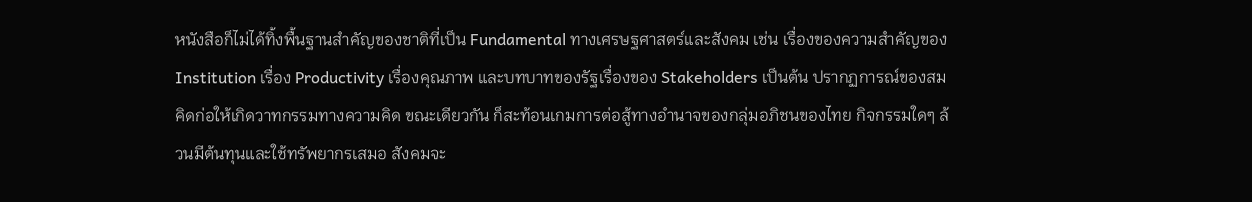หนังสือก็ไม่ได้ทิ้งพื้นฐานสำคัญของชาติที่เป็น Fundamental ทางเศรษฐศาสตร์และสังคม เช่น เรื่องของความสำคัญของ Institution เรื่อง Productivity เรื่องคุณภาพ และบทบาทของรัฐเรื่องของ Stakeholders เป็นต้น ปรากฏการณ์ของสมคิดก่อให้เกิดวาทกรรมทางความคิด ขณะเดียวกัน ก็สะท้อนเกมการต่อสู้ทางอำนาจของกลุ่มอภิชนของไทย กิจกรรมใดๆ ล้วนมีต้นทุนและใช้ทรัพยากรเสมอ สังคมจะ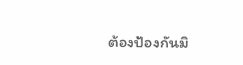ต้องป้องกันมิ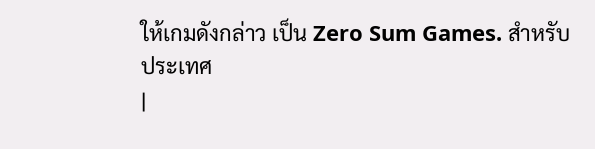ให้เกมดังกล่าว เป็น Zero Sum Games. สำหรับประเทศ
|